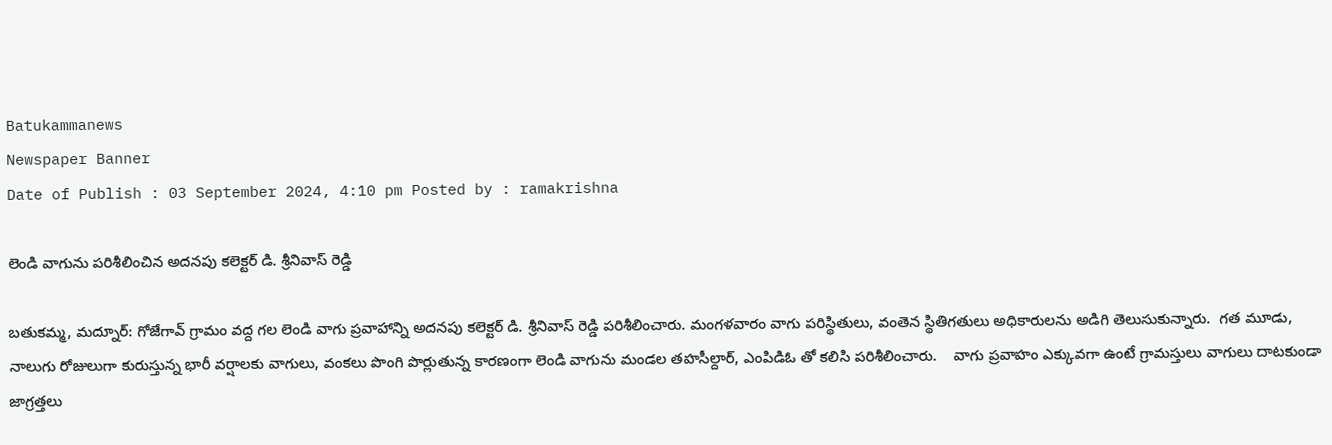Batukammanews
Newspaper Banner
Date of Publish : 03 September 2024, 4:10 pm Posted by : ramakrishna

లెండి వాగును పరిశీలించిన అదనపు కలెక్టర్ డి. శ్రీనివాస్ రెడ్డి

బతుకమ్మ, మద్నూర్: గోజేగావ్ గ్రామం వద్ద గల లెండి వాగు ప్రవాహాన్ని అదనపు కలెక్టర్ డి. శ్రీనివాస్ రెడ్డి పరిశీలించారు. మంగళవారం వాగు పరిస్థితులు, వంతెన స్థితిగతులు అధికారులను అడిగి తెలుసుకున్నారు.  గత మూడు, నాలుగు రోజులుగా కురుస్తున్న భారీ వర్షాలకు వాగులు, వంకలు పొంగి పొర్లుతున్న కారణంగా లెండి వాగును మండల తహసీల్దార్, ఎంపిడిఓ తో కలిసి పరిశీలించారు.    వాగు ప్రవాహం ఎక్కువగా ఉంటే గ్రామస్తులు వాగులు దాటకుండా జాగ్రత్తలు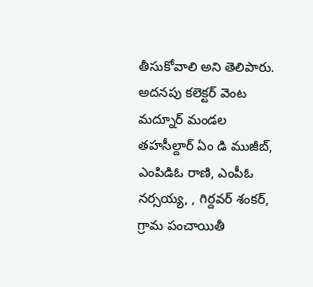తీసుకోవాలి అని తెలిపారు. అదనపు కలెక్టర్ వెంట మద్నూర్ మండల తహసీల్దార్ ఏం డి ముజీబ్, ఎంపిడిఓ రాణి, ఎంపీఓ నర్సయ్య, , గిర్దవర్ శంకర్, గ్రామ పంచాయితీ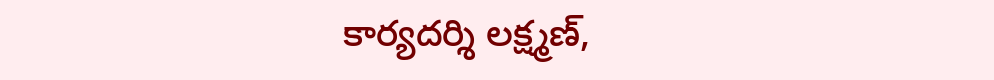కార్యదర్శి లక్ష్మణ్,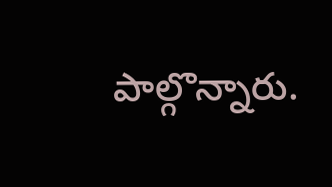పాల్గొన్నారు.